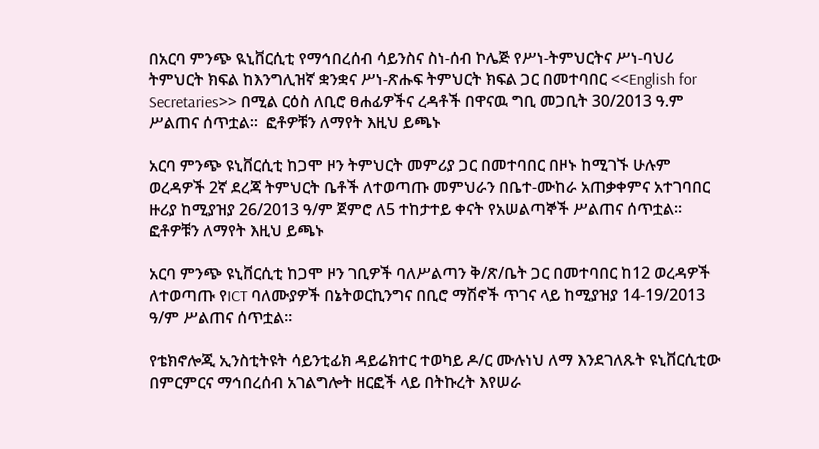በአርባ ምንጭ ዪኒቨርሲቲ የማኅበረሰብ ሳይንስና ስነ-ሰብ ኮሌጅ የሥነ-ትምህርትና ሥነ-ባህሪ ትምህርት ክፍል ከእንግሊዝኛ ቋንቋና ሥነ-ጽሑፍ ትምህርት ክፍል ጋር በመተባበር <<English for Secretaries>> በሚል ርዕስ ለቢሮ ፀሐፊዎችና ረዳቶች በዋናዉ ግቢ መጋቢት 30/2013 ዓ.ም ሥልጠና ሰጥቷል፡፡  ፎቶዎቹን ለማየት እዚህ ይጫኑ

አርባ ምንጭ ዩኒቨርሲቲ ከጋሞ ዞን ትምህርት መምሪያ ጋር በመተባበር በዞኑ ከሚገኙ ሁሉም ወረዳዎች 2ኛ ደረጃ ትምህርት ቤቶች ለተወጣጡ መምህራን በቤተ-ሙከራ አጠቃቀምና አተገባበር ዙሪያ ከሚያዝያ 26/2013 ዓ/ም ጀምሮ ለ5 ተከታተይ ቀናት የአሠልጣኞች ሥልጠና ሰጥቷል፡፡  ፎቶዎቹን ለማየት እዚህ ይጫኑ

አርባ ምንጭ ዩኒቨርሲቲ ከጋሞ ዞን ገቢዎች ባለሥልጣን ቅ/ጽ/ቤት ጋር በመተባበር ከ12 ወረዳዎች ለተወጣጡ የICT ባለሙያዎች በኔትወርኪንግና በቢሮ ማሽኖች ጥገና ላይ ከሚያዝያ 14-19/2013 ዓ/ም ሥልጠና ሰጥቷል፡፡

የቴክኖሎጂ ኢንስቲትዩት ሳይንቲፊክ ዳይሬክተር ተወካይ ዶ/ር ሙሉነህ ለማ እንደገለጹት ዩኒቨርሲቲው በምርምርና ማኅበረሰብ አገልግሎት ዘርፎች ላይ በትኩረት እየሠራ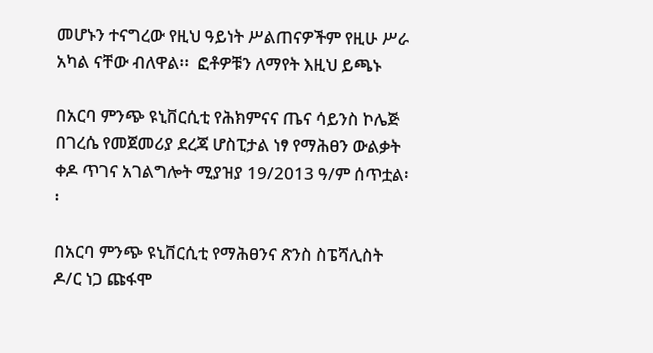መሆኑን ተናግረው የዚህ ዓይነት ሥልጠናዎችም የዚሁ ሥራ አካል ናቸው ብለዋል፡፡  ፎቶዎቹን ለማየት እዚህ ይጫኑ

በአርባ ምንጭ ዩኒቨርሲቲ የሕክምናና ጤና ሳይንስ ኮሌጅ በገረሴ የመጀመሪያ ደረጃ ሆስፒታል ነፃ የማሕፀን ውልቃት ቀዶ ጥገና አገልግሎት ሚያዝያ 19/2013 ዓ/ም ሰጥቷል፡፡

በአርባ ምንጭ ዩኒቨርሲቲ የማሕፀንና ጽንስ ስፔሻሊስት ዶ/ር ነጋ ጩፋሞ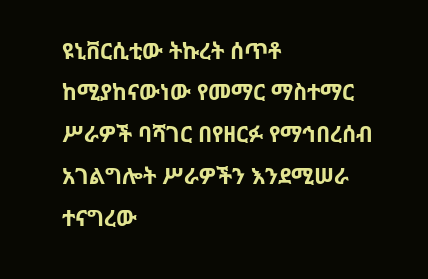ዩኒቨርሲቲው ትኩረት ሰጥቶ ከሚያከናውነው የመማር ማስተማር ሥራዎች ባሻገር በየዘርፉ የማኅበረሰብ አገልግሎት ሥራዎችን እንደሚሠራ ተናግረው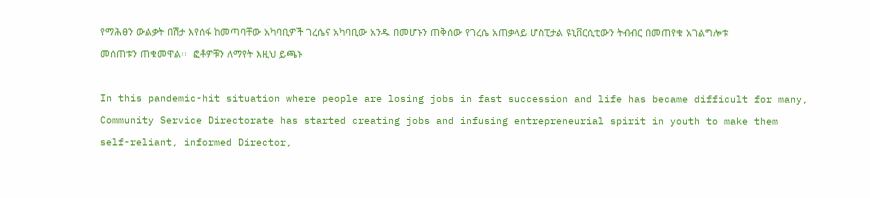የማሕፀን ውልቃት በሽታ እየሰፋ ከመጣባቸው አካባቢዎች ገረሴና አካባቢው አንዱ በመሆኑን ጠቅሰው የገረሴ አጠቃላይ ሆስፒታል ዩኒቨርሲቲውን ትብብር በመጠየቁ አገልግሎቱ መሰጠቱን ጠቁመዋል፡፡  ፎቶዎቹን ለማየት እዚህ ይጫኑ

In this pandemic-hit situation where people are losing jobs in fast succession and life has became difficult for many, Community Service Directorate has started creating jobs and infusing entrepreneurial spirit in youth to make them self-reliant, informed Director,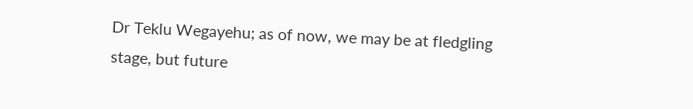Dr Teklu Wegayehu; as of now, we may be at fledgling stage, but future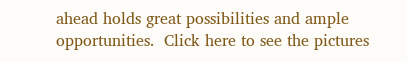ahead holds great possibilities and ample opportunities.  Click here to see the pictures